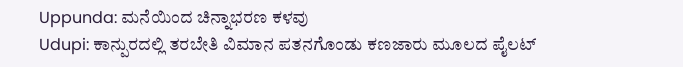Uppunda: ಮನೆಯಿಂದ ಚಿನ್ನಾಭರಣ ಕಳವು
Udupi: ಕಾನ್ಪುರದಲ್ಲಿ ತರಬೇತಿ ವಿಮಾನ ಪತನಗೊಂಡು ಕಣಜಾರು ಮೂಲದ ಪೈಲಟ್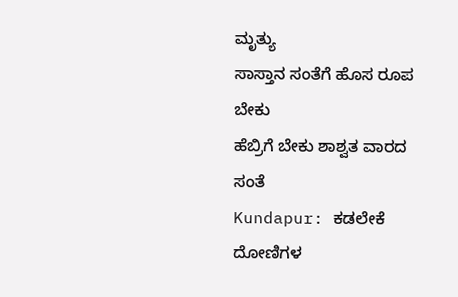ಮೃತ್ಯು
ಸಾಸ್ತಾನ ಸಂತೆಗೆ ಹೊಸ ರೂಪ ಬೇಕು
ಹೆಬ್ರಿಗೆ ಬೇಕು ಶಾಶ್ವತ ವಾರದ ಸಂತೆ
Kundapur: ಕಡಲೇಕೆ ದೋಣಿಗಳ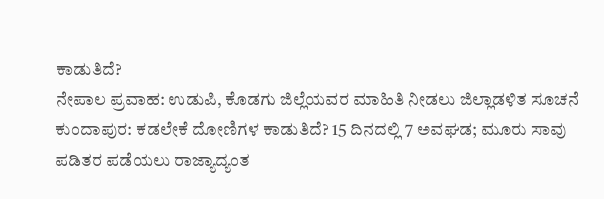ಕಾಡುತಿದೆ?
ನೇಪಾಲ ಪ್ರವಾಹ: ಉಡುಪಿ, ಕೊಡಗು ಜಿಲ್ಲೆಯವರ ಮಾಹಿತಿ ನೀಡಲು ಜಿಲ್ಲಾಡಳಿತ ಸೂಚನೆ
ಕುಂದಾಪುರ: ಕಡಲೇಕೆ ದೋಣಿಗಳ ಕಾಡುತಿದೆ? 15 ದಿನದಲ್ಲಿ 7 ಅವಘಡ; ಮೂರು ಸಾವು
ಪಡಿತರ ಪಡೆಯಲು ರಾಜ್ಯಾದ್ಯಂತ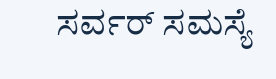ಸರ್ವರ್ ಸಮಸ್ಯೆ